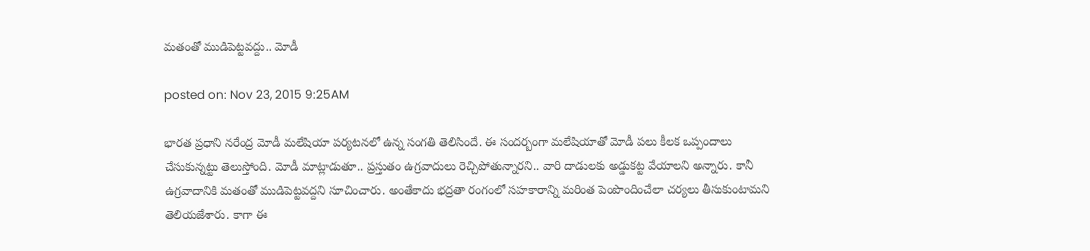మతంతో ముడిపెట్టవద్దు.. మోడీ

posted on: Nov 23, 2015 9:25AM

భారత ప్రధాని నరేంద్ర మోడీ మలేషియా పర్యటనలో ఉన్న సంగతి తెలిసిందే. ఈ సందర్బంగా మలేషియాతో మోడీ పలు కీలక ఒప్పందాలు చేసుకున్నట్టు తెలుస్తోంది. మోడీ మాట్లాడుతూ.. ప్రస్తుతం ఉగ్రవాదులు రెచ్చిపోతున్నారని.. వారి దాడులకు అడ్డుకట్ట వేయాలని అన్నారు. కానీ ఉగ్రవాదానికి మతంతో ముడిపెట్టవద్దని సూచించారు. అంతేకాదు భద్రతా రంగంలో సహకారాన్ని మరింత పెంపొందించేలా చర్యలు తీసుకుంటామని తెలియజేశారు. కాగా ఈ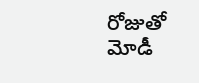రోజుతో మోడీ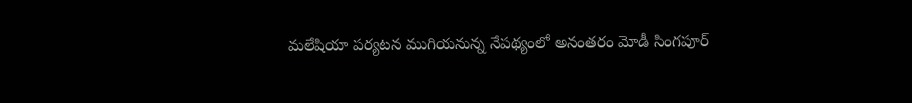మలేషియా పర్యటన ముగియనున్న నేపథ్యంలో అనంతరం మోడీ సింగపూర్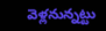వెళ్లనున్నట్టు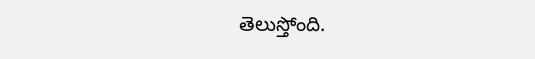తెలుస్తోంది.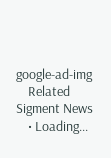google-ad-img
    Related Sigment News
    • Loading...